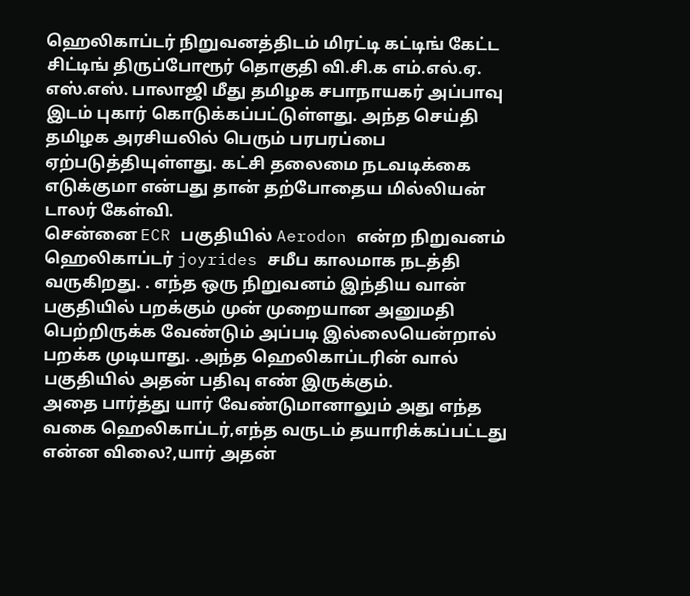ஹெலிகாப்டர் நிறுவனத்திடம் மிரட்டி கட்டிங் கேட்ட சிட்டிங் திருப்போரூர் தொகுதி வி.சி.க எம்.எல்.ஏ. எஸ்.எஸ். பாலாஜி மீது தமிழக சபாநாயகர் அப்பாவு இடம் புகார் கொடுக்கப்பட்டுள்ளது. அந்த செய்தி தமிழக அரசியலில் பெரும் பரபரப்பை ஏற்படுத்தியுள்ளது. கட்சி தலைமை நடவடிக்கை எடுக்குமா என்பது தான் தற்போதைய மில்லியன் டாலர் கேள்வி.
சென்னை ECR பகுதியில் Aerodon என்ற நிறுவனம் ஹெலிகாப்டர் joyrides சமீப காலமாக நடத்தி வருகிறது. . எந்த ஒரு நிறுவனம் இந்திய வான் பகுதியில் பறக்கும் முன் முறையான அனுமதி பெற்றிருக்க வேண்டும் அப்படி இல்லையென்றால் பறக்க முடியாது. .அந்த ஹெலிகாப்டரின் வால் பகுதியில் அதன் பதிவு எண் இருக்கும்.
அதை பார்த்து யார் வேண்டுமானாலும் அது எந்த வகை ஹெலிகாப்டர்,எந்த வருடம் தயாரிக்கப்பட்டது என்ன விலை?,யார் அதன்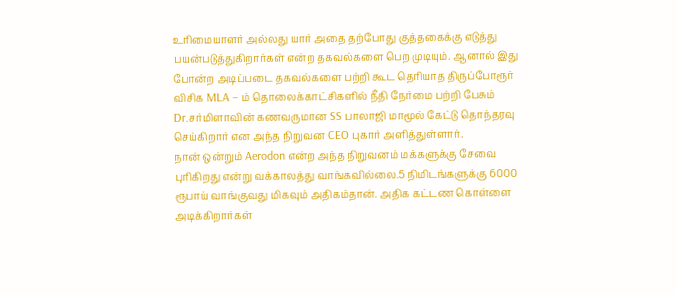உரிமையாளர் அல்லது யார் அதை தற்போது குத்தகைக்கு எடுத்து பயன்படுத்துகிறார்கள் என்ற தகவல்களை பெற முடியும். ஆனால் இது போன்ற அடிப்படை தகவல்களை பற்றி கூட தெரியாத திருப்போரூர் விசிக MLA – ம் தொலைக்காட்சிகளில் நீதி நேர்மை பற்றி பேசும் Dr.சர்மிளாவின் கணவருமான SS பாலாஜி மாமூல் கேட்டு தொந்தரவு செய்கிறார் என அந்த நிறுவன CEO புகார் அளித்துள்ளார்.
நான் ஒன்றும் Aerodon என்ற அந்த நிறுவனம் மக்களுக்கு சேவை புரிகிறது என்று வக்காலத்து வாங்கவில்லை.5 நிமிடங்களுக்கு 6000 ரூபாய் வாங்குவது மிகவும் அதிகம்தான். அதிக கட்டண கொள்ளை அடிக்கிறார்கள்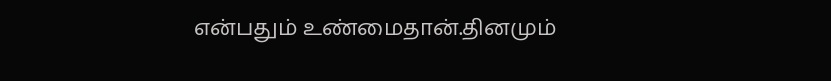என்பதும் உண்மைதான்.தினமும்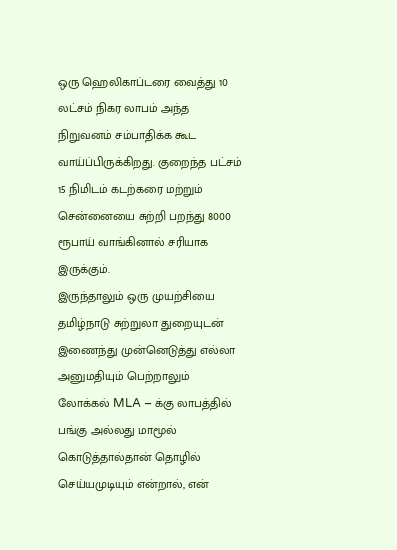ஒரு ஹெலிகாப்டரை வைத்து 10 லட்சம் நிகர லாபம் அந்த நிறுவனம் சம்பாதிக்க கூட வாய்ப்பிருக்கிறது. குறைந்த பட்சம் 15 நிமிடம் கடற்கரை மற்றும் சென்னையை சுற்றி பறந்து 8000 ரூபாய் வாங்கினால் சரியாக இருக்கும்.
இருந்தாலும் ஒரு முயற்சியை தமிழ்நாடு சுற்றுலா துறையுடன் இணைந்து முன்னெடுத்து எல்லா அனுமதியும் பெற்றாலும் லோக்கல் MLA – க்கு லாபத்தில் பங்கு அல்லது மாமூல் கொடுத்தால்தான் தொழில் செய்யமுடியும் என்றால், என்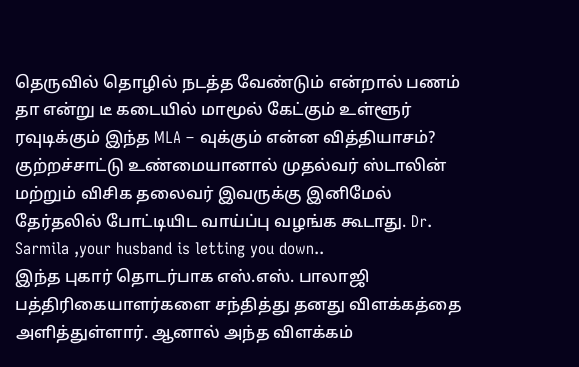தெருவில் தொழில் நடத்த வேண்டும் என்றால் பணம் தா என்று டீ கடையில் மாமூல் கேட்கும் உள்ளூர் ரவுடிக்கும் இந்த MLA – வுக்கும் என்ன வித்தியாசம்? குற்றச்சாட்டு உண்மையானால் முதல்வர் ஸ்டாலின் மற்றும் விசிக தலைவர் இவருக்கு இனிமேல் தேர்தலில் போட்டியிட வாய்ப்பு வழங்க கூடாது. Dr. Sarmila ,your husband is letting you down..
இந்த புகார் தொடர்பாக எஸ்.எஸ். பாலாஜி பத்திரிகையாளர்களை சந்தித்து தனது விளக்கத்தை அளித்துள்ளார். ஆனால் அந்த விளக்கம்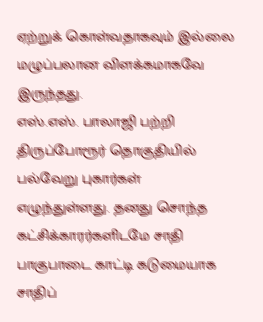ஏற்றுக் கொள்வதாகவும் இல்லை மழுப்பலான விளக்கமாகவே இருந்தது.
எஸ்.எஸ். பாலாஜி பற்றி திருப்போரூர் தொகுதியில் பல்வேறு புகார்கள் எழுந்துள்ளது. தனது சொந்த கட்சிக்காரர்களிடமே சாதி பாகுபாடை காட்டி கடுமையாக சாதிப்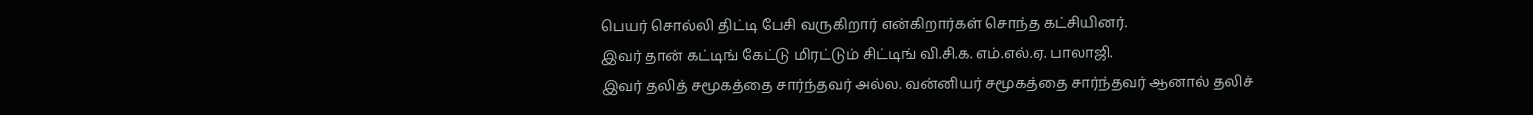பெயர் சொல்லி திட்டி பேசி வருகிறார் என்கிறார்கள் சொந்த கட்சியினர்.
இவர் தான் கட்டிங் கேட்டு மிரட்டும் சிட்டிங் வி.சி.க. எம்.எல்.ஏ. பாலாஜி.
இவர் தலித் சமூகத்தை சார்ந்தவர் அல்ல. வன்னியர் சமூகத்தை சார்ந்தவர் ஆனால் தலிச்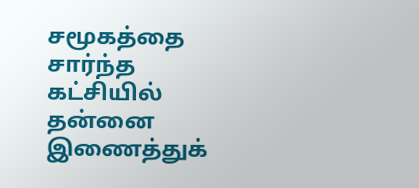சமூகத்தை சார்ந்த கட்சியில் தன்னை இணைத்துக்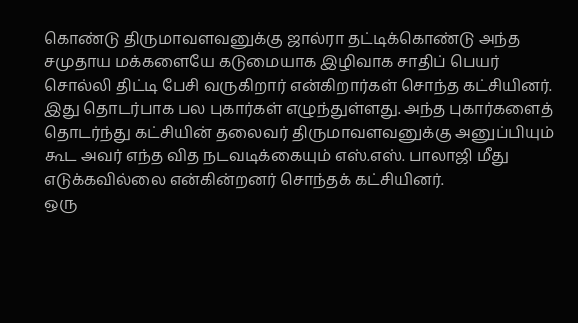கொண்டு திருமாவளவனுக்கு ஜால்ரா தட்டிக்கொண்டு அந்த சமுதாய மக்களையே கடுமையாக இழிவாக சாதிப் பெயர் சொல்லி திட்டி பேசி வருகிறார் என்கிறார்கள் சொந்த கட்சியினர். இது தொடர்பாக பல புகார்கள் எழுந்துள்ளது. அந்த புகார்களைத் தொடர்ந்து கட்சியின் தலைவர் திருமாவளவனுக்கு அனுப்பியும் கூட அவர் எந்த வித நடவடிக்கையும் எஸ்.எஸ். பாலாஜி மீது எடுக்கவில்லை என்கின்றனர் சொந்தக் கட்சியினர்.
ஒரு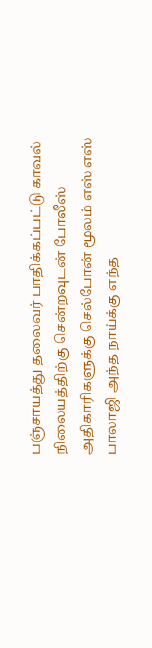பஞ்சாயத்து தலைவர் பாதிக்கப்பட்டு காவல் நிலையத்திற்கு சென்றவுடன் போலீஸ் அதிகாரிகளுக்கு செல்போன் மூலம் எஸ் எஸ் பாலாஜி அந்த நாய்க்கு எந்த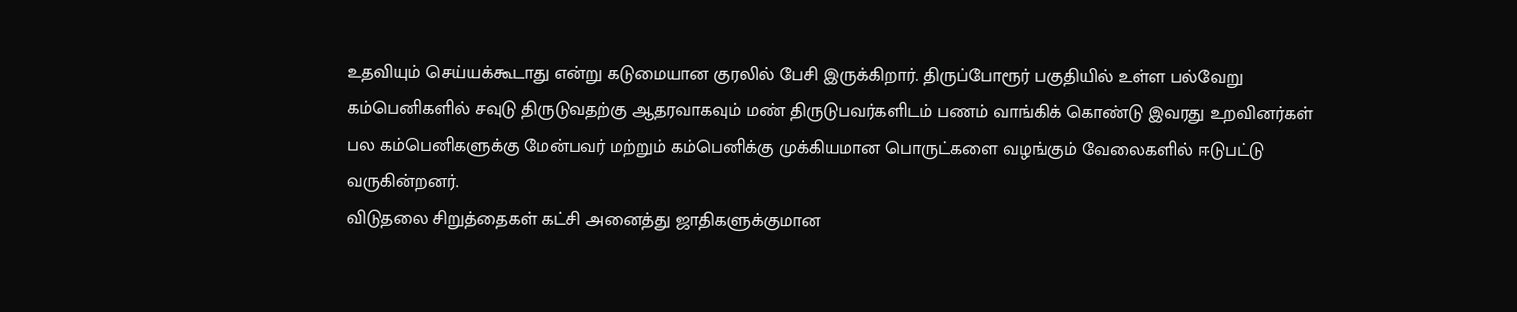உதவியும் செய்யக்கூடாது என்று கடுமையான குரலில் பேசி இருக்கிறார். திருப்போரூர் பகுதியில் உள்ள பல்வேறு கம்பெனிகளில் சவுடு திருடுவதற்கு ஆதரவாகவும் மண் திருடுபவர்களிடம் பணம் வாங்கிக் கொண்டு இவரது உறவினர்கள் பல கம்பெனிகளுக்கு மேன்பவர் மற்றும் கம்பெனிக்கு முக்கியமான பொருட்களை வழங்கும் வேலைகளில் ஈடுபட்டு வருகின்றனர்.
விடுதலை சிறுத்தைகள் கட்சி அனைத்து ஜாதிகளுக்குமான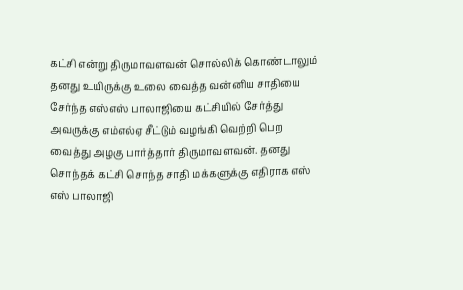கட்சி என்று திருமாவளவன் சொல்லிக் கொண்டாலும் தனது உயிருக்கு உலை வைத்த வன்னிய சாதியை சேர்ந்த எஸ்எஸ் பாலாஜியை கட்சியில் சேர்த்து அவருக்கு எம்எல்ஏ சீட்டும் வழங்கி வெற்றி பெற வைத்து அழகு பார்த்தார் திருமாவளவன். தனது சொந்தக் கட்சி சொந்த சாதி மக்களுக்கு எதிராக எஸ் எஸ் பாலாஜி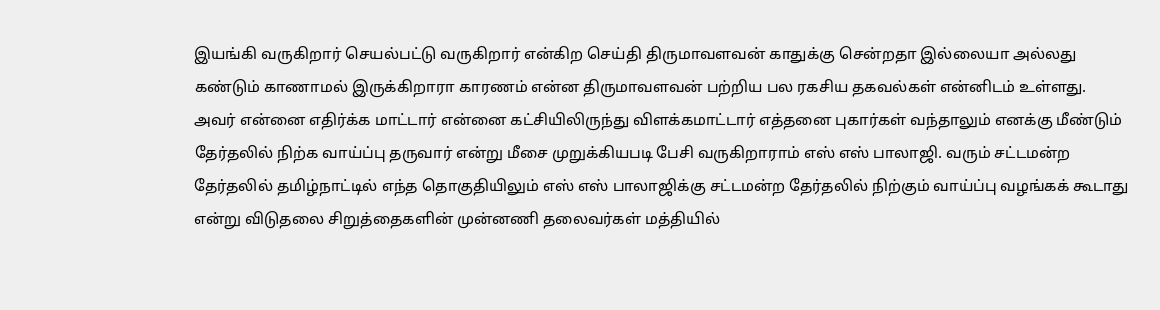இயங்கி வருகிறார் செயல்பட்டு வருகிறார் என்கிற செய்தி திருமாவளவன் காதுக்கு சென்றதா இல்லையா அல்லது கண்டும் காணாமல் இருக்கிறாரா காரணம் என்ன திருமாவளவன் பற்றிய பல ரகசிய தகவல்கள் என்னிடம் உள்ளது.
அவர் என்னை எதிர்க்க மாட்டார் என்னை கட்சியிலிருந்து விளக்கமாட்டார் எத்தனை புகார்கள் வந்தாலும் எனக்கு மீண்டும் தேர்தலில் நிற்க வாய்ப்பு தருவார் என்று மீசை முறுக்கியபடி பேசி வருகிறாராம் எஸ் எஸ் பாலாஜி. வரும் சட்டமன்ற தேர்தலில் தமிழ்நாட்டில் எந்த தொகுதியிலும் எஸ் எஸ் பாலாஜிக்கு சட்டமன்ற தேர்தலில் நிற்கும் வாய்ப்பு வழங்கக் கூடாது என்று விடுதலை சிறுத்தைகளின் முன்னணி தலைவர்கள் மத்தியில்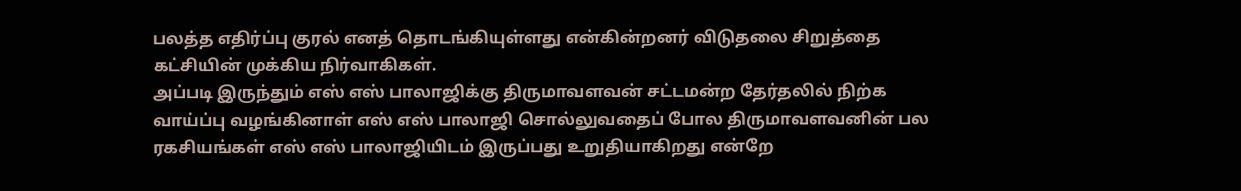பலத்த எதிர்ப்பு குரல் எனத் தொடங்கியுள்ளது என்கின்றனர் விடுதலை சிறுத்தை கட்சியின் முக்கிய நிர்வாகிகள்.
அப்படி இருந்தும் எஸ் எஸ் பாலாஜிக்கு திருமாவளவன் சட்டமன்ற தேர்தலில் நிற்க வாய்ப்பு வழங்கினாள் எஸ் எஸ் பாலாஜி சொல்லுவதைப் போல திருமாவளவனின் பல ரகசியங்கள் எஸ் எஸ் பாலாஜியிடம் இருப்பது உறுதியாகிறது என்றே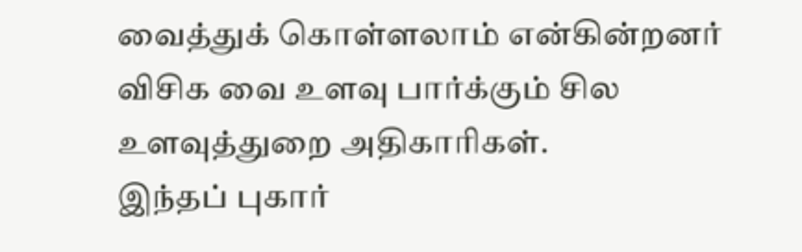வைத்துக் கொள்ளலாம் என்கின்றனர் விசிக வை உளவு பார்க்கும் சில உளவுத்துறை அதிகாரிகள்.
இந்தப் புகார்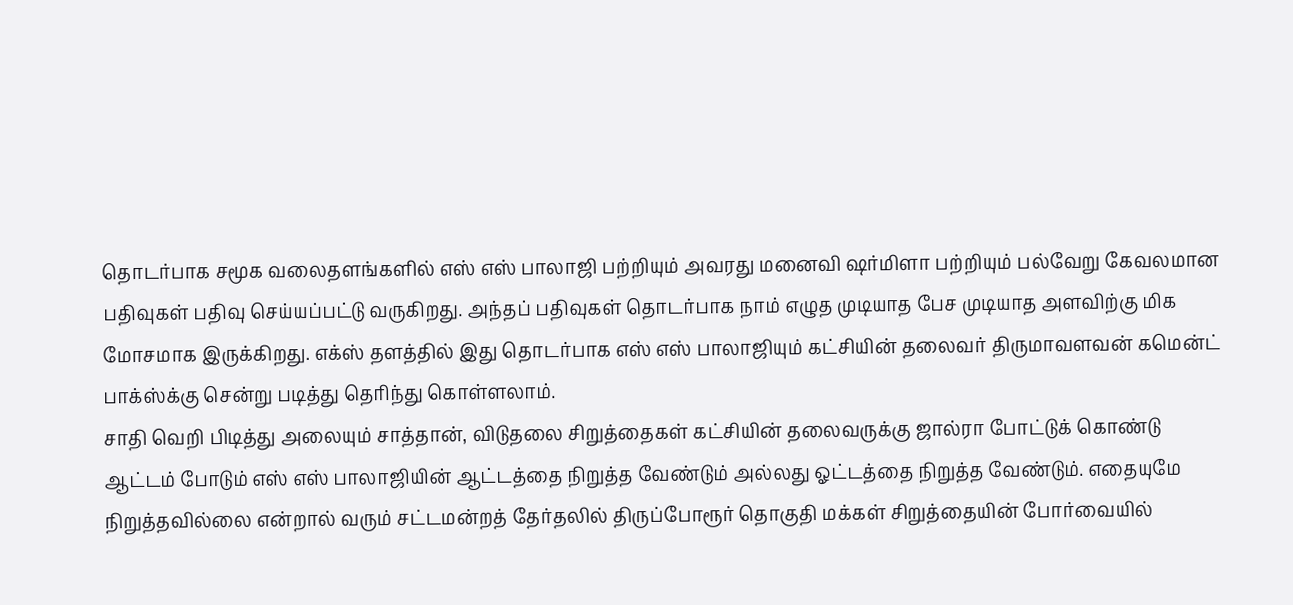தொடர்பாக சமூக வலைதளங்களில் எஸ் எஸ் பாலாஜி பற்றியும் அவரது மனைவி ஷர்மிளா பற்றியும் பல்வேறு கேவலமான பதிவுகள் பதிவு செய்யப்பட்டு வருகிறது. அந்தப் பதிவுகள் தொடர்பாக நாம் எழுத முடியாத பேச முடியாத அளவிற்கு மிக மோசமாக இருக்கிறது. எக்ஸ் தளத்தில் இது தொடர்பாக எஸ் எஸ் பாலாஜியும் கட்சியின் தலைவர் திருமாவளவன் கமென்ட் பாக்ஸ்க்கு சென்று படித்து தெரிந்து கொள்ளலாம்.
சாதி வெறி பிடித்து அலையும் சாத்தான், விடுதலை சிறுத்தைகள் கட்சியின் தலைவருக்கு ஜால்ரா போட்டுக் கொண்டு ஆட்டம் போடும் எஸ் எஸ் பாலாஜியின் ஆட்டத்தை நிறுத்த வேண்டும் அல்லது ஓட்டத்தை நிறுத்த வேண்டும். எதையுமே நிறுத்தவில்லை என்றால் வரும் சட்டமன்றத் தேர்தலில் திருப்போரூர் தொகுதி மக்கள் சிறுத்தையின் போர்வையில்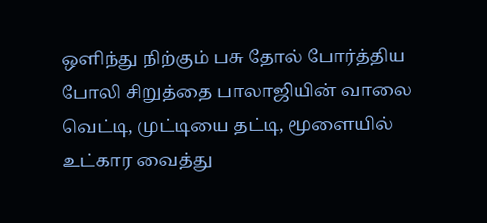ஒளிந்து நிற்கும் பசு தோல் போர்த்திய போலி சிறுத்தை பாலாஜியின் வாலை வெட்டி, முட்டியை தட்டி, மூளையில் உட்கார வைத்து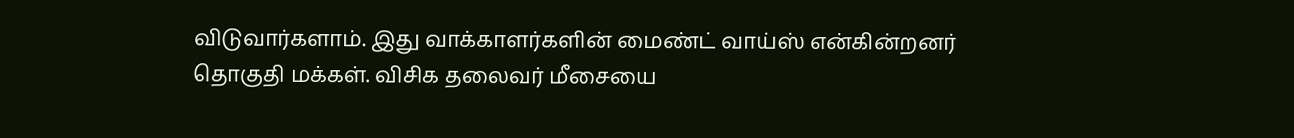விடுவார்களாம். இது வாக்காளர்களின் மைண்ட் வாய்ஸ் என்கின்றனர் தொகுதி மக்கள். விசிக தலைவர் மீசையை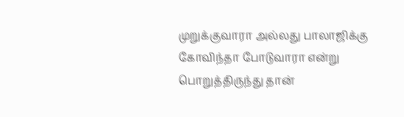முறுக்குவாரா அல்லது பாலாஜிக்கு கோவிந்தா போடுவாரா என்று பொறுத்திருந்து தான்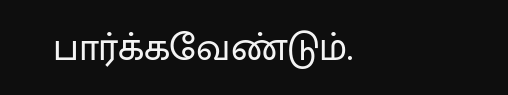பார்க்கவேண்டும்.